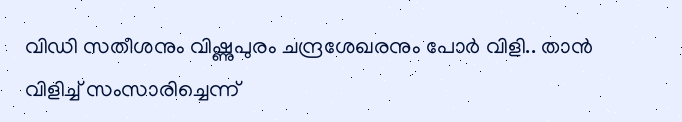വിഡി സതീശനും വിഷ്ണുപുരം ചന്ദ്രശേഖരനും പോർ വിളി.. താൻ വിളിച്ച് സംസാരിച്ചെന്ന്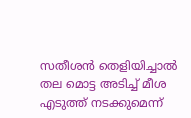സതീശൻ തെളിയിച്ചാൽ തല മൊട്ട അടിച്ച് മീശ എടുത്ത് നടക്കുമെന്ന്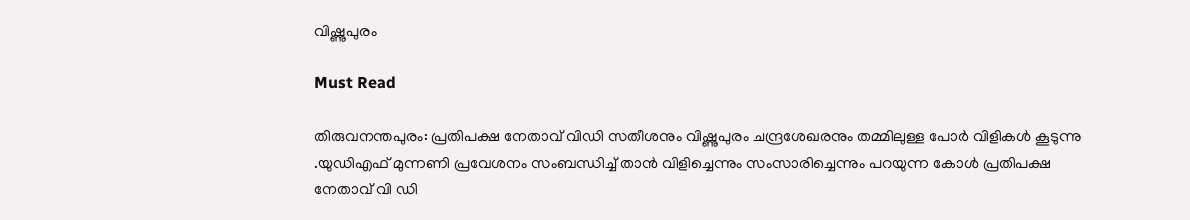വിഷ്ണുപുരം

Must Read

തിരുവനന്തപുരം: പ്രതിപക്ഷ നേതാവ് വിഡി സതീശനും വിഷ്ണുപുരം ചന്ദ്രശേഖരനും തമ്മിലുള്ള പോർ വിളികൾ കൂടുന്നു .യുഡിഎഫ് മുന്നണി പ്രവേശനം സംബന്ധിച്ച് താന്‍ വിളിച്ചെന്നും സംസാരിച്ചെന്നും പറയുന്ന കോള്‍ പ്രതിപക്ഷ നേതാവ് വി ഡി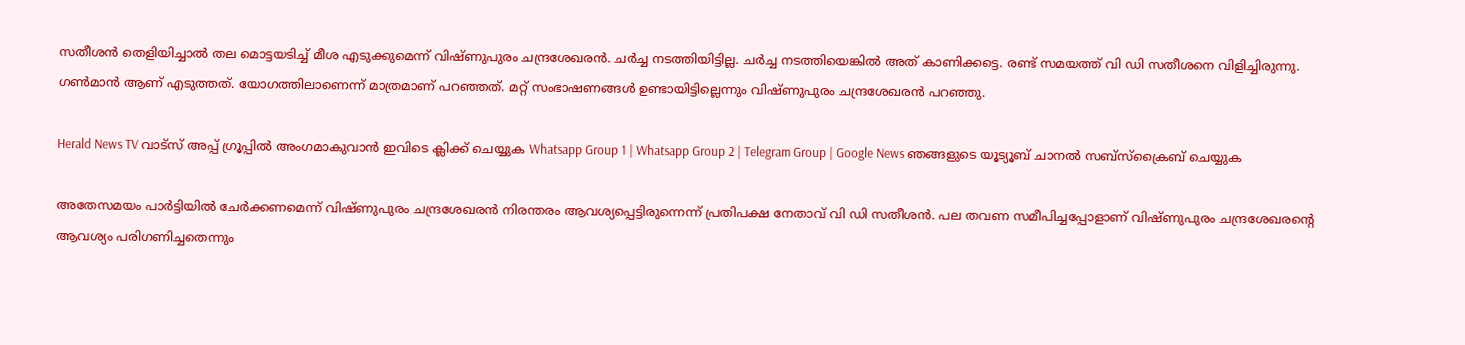സതീശന്‍ തെളിയിച്ചാല്‍ തല മൊട്ടയടിച്ച് മീശ എടുക്കുമെന്ന് വിഷ്ണുപുരം ചന്ദ്രശേഖരന്‍. ചര്‍ച്ച നടത്തിയിട്ടില്ല. ചര്‍ച്ച നടത്തിയെങ്കില്‍ അത് കാണിക്കട്ടെ. രണ്ട് സമയത്ത് വി ഡി സതീശനെ വിളിച്ചിരുന്നു. ഗണ്‍മാന്‍ ആണ് എടുത്തത്. യോഗത്തിലാണെന്ന് മാത്രമാണ് പറഞ്ഞത്. മറ്റ് സംഭാഷണങ്ങള്‍ ഉണ്ടായിട്ടില്ലെന്നും വിഷ്ണുപുരം ചന്ദ്രശേഖരന്‍ പറഞ്ഞു.

Herald News TV വാട്സ് അപ്പ് ഗ്രൂപ്പിൽ അംഗമാകുവാൻ ഇവിടെ ക്ലിക്ക് ചെയ്യുക Whatsapp Group 1 | Whatsapp Group 2 | Telegram Group | Google News ഞങ്ങളുടെ യൂട്യൂബ് ചാനൽ സബ്സ്ക്രൈബ് ചെയ്യുക

അതേസമയം പാര്‍ട്ടിയില്‍ ചേര്‍ക്കണമെന്ന് വിഷ്ണുപുരം ചന്ദ്രശേഖരൻ നിരന്തരം ആവശ്യപ്പെട്ടിരുന്നെന്ന് പ്രതിപക്ഷ നേതാവ് വി ഡി സതീശന്‍. പല തവണ സമീപിച്ചപ്പോളാണ് വിഷ്ണുപുരം ചന്ദ്രശേഖരൻ്റെ ആവശ്യം പരിഗണിച്ചതെന്നും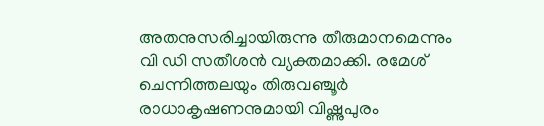അതനുസരിച്ചായിരുന്നു തീരുമാനമെന്നും വി ഡി സതീശന്‍ വ്യക്തമാക്കി. രമേശ് ചെന്നിത്തലയും തിരുവഞ്ചൂര്‍ രാധാകൃഷണനുമായി വിഷ്ണുപുരം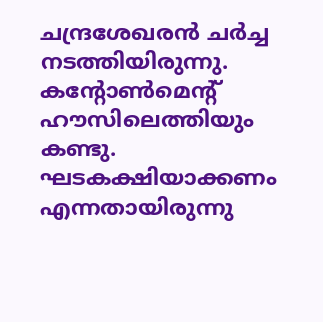ചന്ദ്രശേഖരൻ ചര്‍ച്ച നടത്തിയിരുന്നു. കന്റോണ്‍മെന്റ് ഹൗസിലെത്തിയും കണ്ടു. ഘടകക്ഷിയാക്കണം എന്നതായിരുന്നു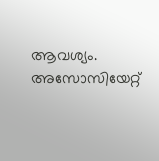ആവശ്യം. അസോസിയേറ്റ്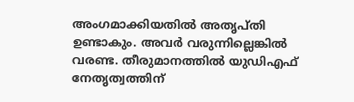അംഗമാക്കിയതില്‍ അതൃപ്തി ഉണ്ടാകും. അവര്‍ വരുന്നില്ലെങ്കില്‍ വരണ്ട. തീരുമാനത്തില്‍ യുഡിഎഫ് നേതൃത്വത്തിന്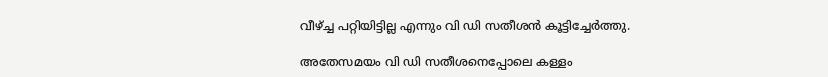വീഴ്ച്ച പറ്റിയിട്ടില്ല എന്നും വി ഡി സതീശന്‍ കൂട്ടിച്ചേര്‍ത്തു.

അതേസമയം വി ഡി സതീശനെപ്പോലെ കള്ളം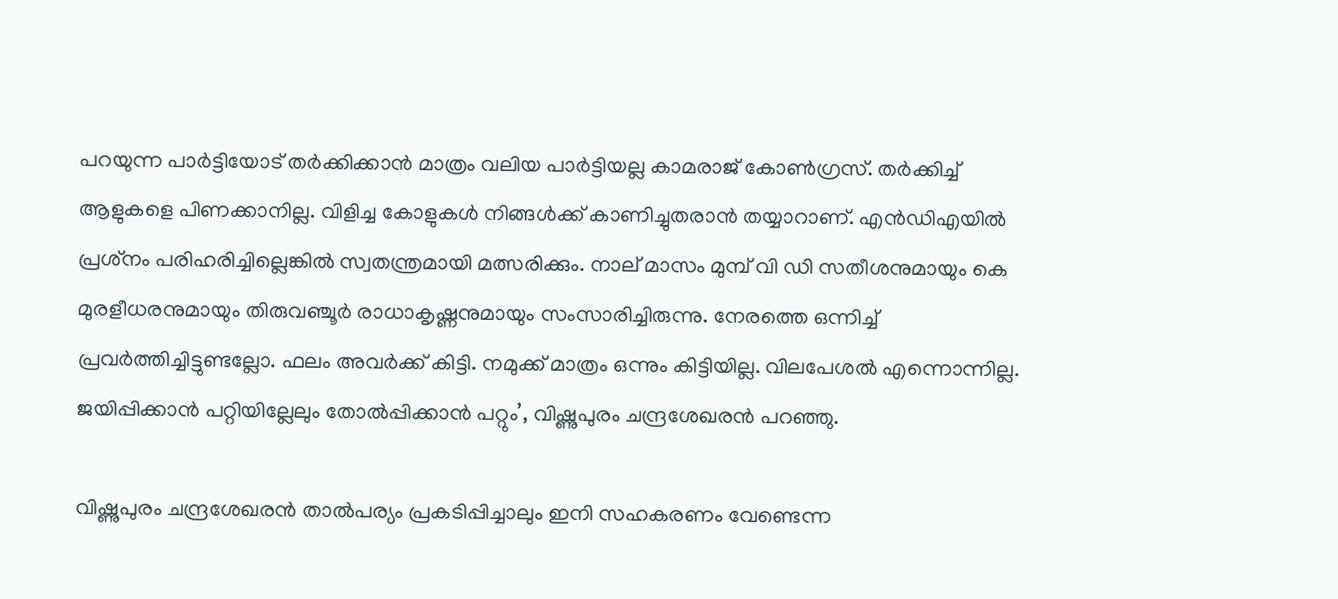പറയുന്ന പാര്‍ട്ടിയോട് തര്‍ക്കിക്കാന്‍ മാത്രം വലിയ പാര്‍ട്ടിയല്ല കാമരാജ് കോണ്‍ഗ്രസ്. തര്‍ക്കിച്ച് ആളുകളെ പിണക്കാനില്ല. വിളിച്ച കോളുകള്‍ നിങ്ങള്‍ക്ക് കാണിച്ചുതരാന്‍ തയ്യാറാണ്. എന്‍ഡിഎയില്‍ പ്രശ്‌നം പരിഹരിച്ചില്ലെങ്കില്‍ സ്വതന്ത്രമായി മത്സരിക്കും. നാല് മാസം മുമ്പ് വി ഡി സതീശനുമായും കെ മുരളീധരനുമായും തിരുവഞ്ചൂര്‍ രാധാകൃഷ്ണനുമായും സംസാരിച്ചിരുന്നു. നേരത്തെ ഒന്നിച്ച് പ്രവര്‍ത്തിച്ചിട്ടുണ്ടല്ലോ. ഫലം അവര്‍ക്ക് കിട്ടി. നമുക്ക് മാത്രം ഒന്നും കിട്ടിയില്ല. വിലപേശല്‍ എന്നൊന്നില്ല. ജയിപ്പിക്കാന്‍ പറ്റിയില്ലേലും തോല്‍പ്പിക്കാന്‍ പറ്റും’, വിഷ്ണുപുരം ചന്ദ്രശേഖരന്‍ പറഞ്ഞു.

വിഷ്ണുപുരം ചന്ദ്രശേഖരന്‍ താല്‍പര്യം പ്രകടിപ്പിച്ചാലും ഇനി സഹകരണം വേണ്ടെന്ന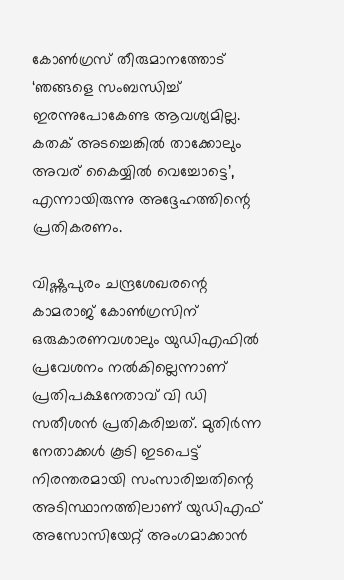കോണ്‍ഗ്രസ് തീരുമാനത്തോട് ‘ഞങ്ങളെ സംബന്ധിച്ച് ഇരന്നുപോകേണ്ട ആവശ്യമില്ല. കതക് അടച്ചെങ്കില്‍ താക്കോലും അവര് കൈയ്യില്‍ വെച്ചോട്ടെ’, എന്നായിരുന്നു അദ്ദേഹത്തിന്റെ പ്രതികരണം.

വിഷ്ണുപുരം ചന്ദ്രശേഖരന്റെ കാമരാജ് കോണ്‍ഗ്രസിന് ഒരുകാരണവശാലും യുഡിഎഫില്‍ പ്രവേശനം നല്‍കില്ലെന്നാണ് പ്രതിപക്ഷനേതാവ് വി ഡി സതീശന്‍ പ്രതികരിച്ചത്. മുതിര്‍ന്ന നേതാക്കള്‍ കൂടി ഇടപെട്ട് നിരന്തരമായി സംസാരിച്ചതിന്റെ അടിസ്ഥാനത്തിലാണ് യുഡിഎഫ് അസോസിയേറ്റ് അംഗമാക്കാന്‍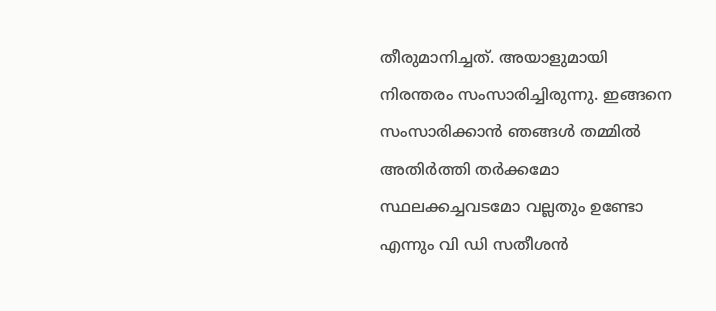തീരുമാനിച്ചത്. അയാളുമായി നിരന്തരം സംസാരിച്ചിരുന്നു. ഇങ്ങനെ സംസാരിക്കാന്‍ ഞങ്ങള്‍ തമ്മില്‍ അതിര്‍ത്തി തര്‍ക്കമോ സ്ഥലക്കച്ചവടമോ വല്ലതും ഉണ്ടോ എന്നും വി ഡി സതീശന്‍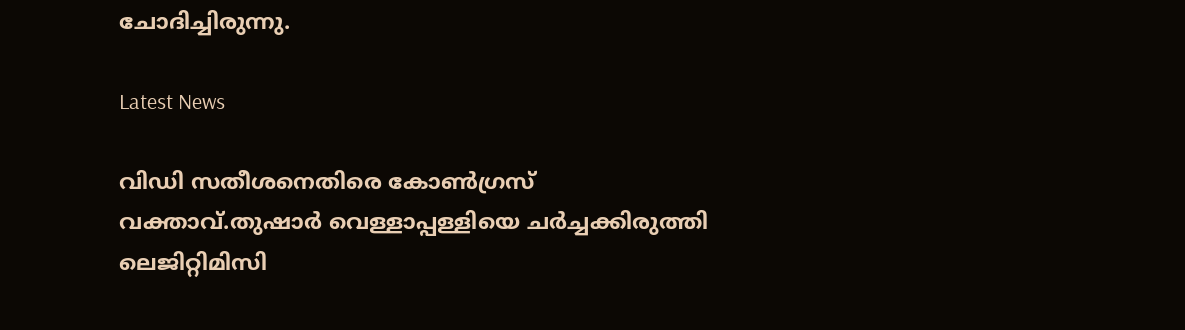ചോദിച്ചിരുന്നു.

Latest News

വിഡി സതീശനെതിരെ കോൺഗ്രസ് വക്താവ്.തുഷാര്‍ വെള്ളാപ്പള്ളിയെ ചര്‍ച്ചക്കിരുത്തി ലെജിറ്റിമിസി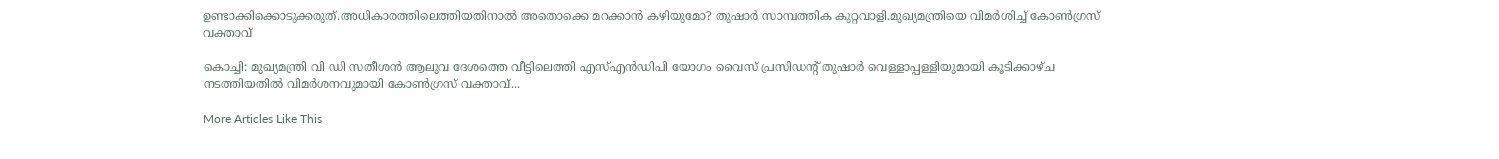ഉണ്ടാക്കിക്കൊടുക്കരുത്.അധികാരത്തിലെത്തിയതിനാൽ അതൊക്കെ മറക്കാൻ കഴിയുമോ? തുഷാര്‍ സാമ്പത്തിക കുറ്റവാളി.മുഖ്യമന്ത്രിയെ വിമര്‍ശിച്ച് കോണ്‍ഗ്രസ് വക്താവ്

കൊച്ചി: മുഖ്യമന്ത്രി വി ഡി സതീശന്‍ ആലുവ ദേശത്തെ വീട്ടിലെത്തി എസ്എന്‍ഡിപി യോഗം വൈസ് പ്രസിഡന്റ് തുഷാര്‍ വെള്ളാപ്പള്ളിയുമായി കൂടിക്കാഴ്ച നടത്തിയതില്‍ വിമര്‍ശനവുമായി കോണ്‍ഗ്രസ് വക്താവ്...

More Articles Like This